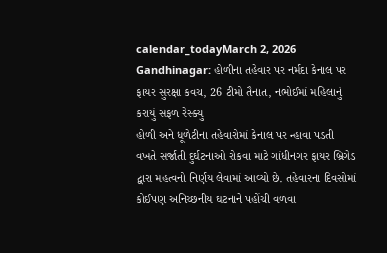calendar_todayMarch 2, 2026
Gandhinagar: હોળીના તહેવાર પર નર્મદા કેનાલ પર ફાયર સુરક્ષા કવચ, 26 ટીમો તૈનાત, નભોઈમાં મહિલાનું કરાયું સફળ રેસ્ક્યુ
હોળી અને ધૂળેટીના તહેવારોમાં કેનાલ પર ન્હાવા પડતી વખતે સર્જાતી દુર્ઘટનાઓ રોકવા માટે ગાંધીનગર ફાયર બ્રિગેડ દ્વારા મહત્વનો નિર્ણય લેવામાં આવ્યો છે. તહેવારના દિવસોમાં કોઈપણ અનિચ્છનીય ઘટનાને પહોંચી વળવા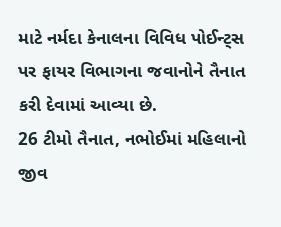માટે નર્મદા કેનાલના વિવિધ પોઈન્ટ્સ પર ફાયર વિભાગના જવાનોને તૈનાત કરી દેવામાં આવ્યા છે.
26 ટીમો તૈનાત, નભોઈમાં મહિલાનો જીવ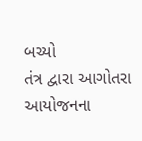બચ્યો
તંત્ર દ્વારા આગોતરા આયોજનના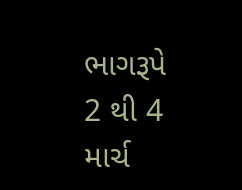ભાગરૂપે 2 થી 4 માર્ચ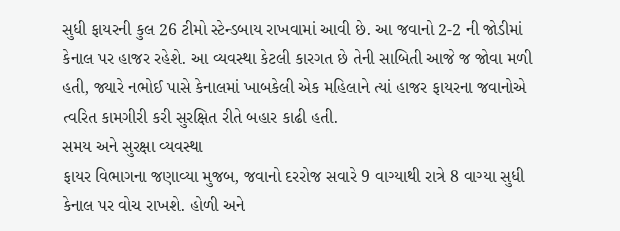સુધી ફાયરની કુલ 26 ટીમો સ્ટેન્ડબાય રાખવામાં આવી છે. આ જવાનો 2-2 ની જોડીમાં કેનાલ પર હાજર રહેશે. આ વ્યવસ્થા કેટલી કારગત છે તેની સાબિતી આજે જ જોવા મળી હતી, જ્યારે નભોઈ પાસે કેનાલમાં ખાબકેલી એક મહિલાને ત્યાં હાજર ફાયરના જવાનોએ ત્વરિત કામગીરી કરી સુરક્ષિત રીતે બહાર કાઢી હતી.
સમય અને સુરક્ષા વ્યવસ્થા
ફાયર વિભાગના જણાવ્યા મુજબ, જવાનો દરરોજ સવારે 9 વાગ્યાથી રાત્રે 8 વાગ્યા સુધી કેનાલ પર વોચ રાખશે. હોળી અને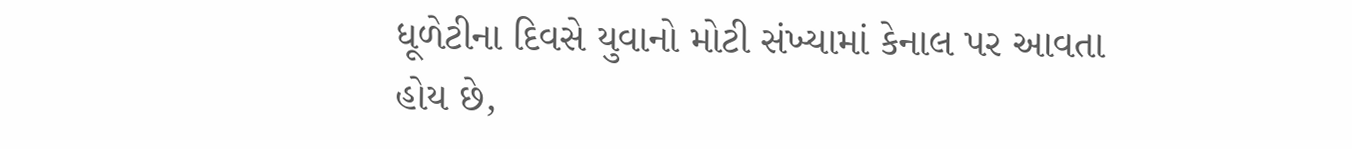ધૂળેટીના દિવસે યુવાનો મોટી સંખ્યામાં કેનાલ પર આવતા હોય છે,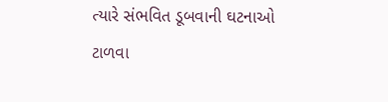ત્યારે સંભવિત ડૂબવાની ઘટનાઓ ટાળવા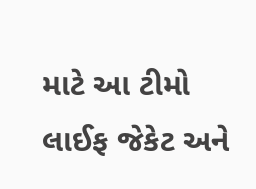માટે આ ટીમો લાઈફ જેકેટ અને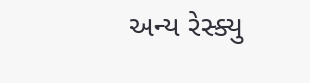અન્ય રેસ્ક્યુ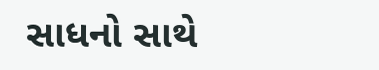સાધનો સાથે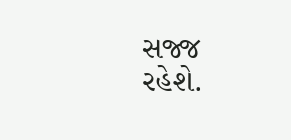સજ્જ રહેશે.